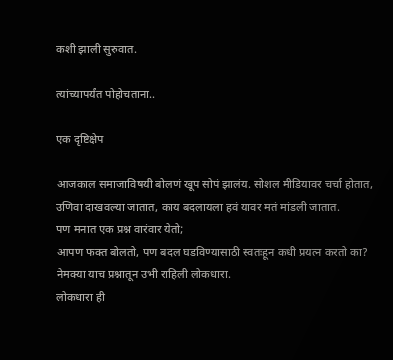कशी झाली सुरुवात.

त्यांच्यापर्यंत पोहोचताना..

एक दृष्टिक्षेप

आजकाल समाजाविषयी बोलणं खूप सोपं झालंय. सोशल मीडियावर चर्चा होतात, उणिवा दाखवल्या जातात, काय बदलायला हवं यावर मतं मांडली जातात.
पण मनात एक प्रश्न वारंवार येतो;
आपण फक्त बोलतो, पण बदल घडविण्यासाठी स्वतःहून कधी प्रयत्न करतो का?
नेमक्या याच प्रश्नातून उभी राहिली लोकधारा.
लोकधारा ही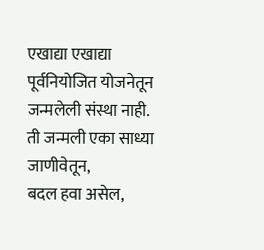एखाद्या एखाद्या पूर्वनियोजित योजनेतून जन्मलेली संस्था नाही.
ती जन्मली एका साध्या जाणीवेतून,
बदल हवा असेल,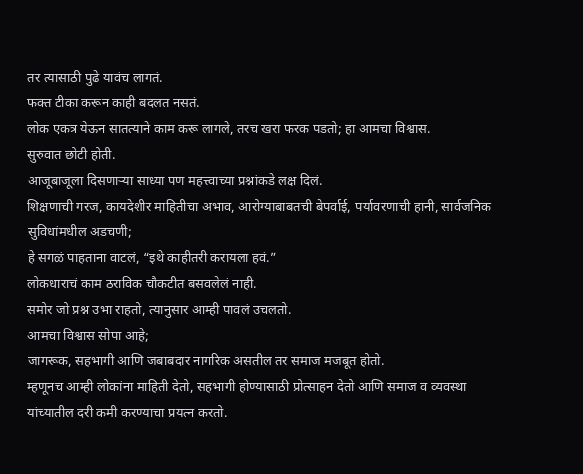तर त्यासाठी पुढे यावंच लागतं.
फक्त टीका करून काही बदलत नसतं.
लोक एकत्र येऊन सातत्याने काम करू लागले, तरच खरा फरक पडतो; हा आमचा विश्वास.
सुरुवात छोटी होती.
आजूबाजूला दिसणाऱ्या साध्या पण महत्त्वाच्या प्रश्नांकडे लक्ष दिलं.
शिक्षणाची गरज, कायदेशीर माहितीचा अभाव, आरोग्याबाबतची बेपर्वाई, पर्यावरणाची हानी, सार्वजनिक सुविधांमधील अडचणी;
हे सगळं पाहताना वाटलं, “इथे काहीतरी करायला हवं.”
लोकधाराचं काम ठराविक चौकटीत बसवलेलं नाही.
समोर जो प्रश्न उभा राहतो, त्यानुसार आम्ही पावलं उचलतो.
आमचा विश्वास सोपा आहे;
जागरूक, सहभागी आणि जबाबदार नागरिक असतील तर समाज मजबूत होतो.
म्हणूनच आम्ही लोकांना माहिती देतो, सहभागी होण्यासाठी प्रोत्साहन देतो आणि समाज व व्यवस्था यांच्यातील दरी कमी करण्याचा प्रयत्न करतो.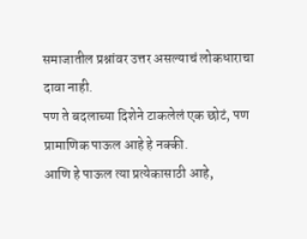समाजातील प्रश्नांवर उत्तर असल्याचं लोकधाराचा दावा नाही.
पण ते बदलाच्या दिशेने टाकलेलं एक छोटं, पण प्रामाणिक पाऊल आहे हे नक्की.
आणि हे पाऊल त्या प्रत्येकासाठी आहे,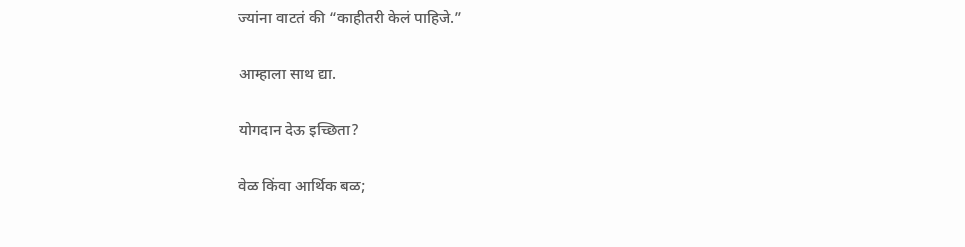ज्यांना वाटतं की “काहीतरी केलं पाहिजे.”

आम्हाला साथ द्या.

योगदान देऊ इच्छिता?

वेळ किंवा आर्थिक बळ;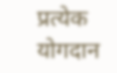प्रत्येक योगदान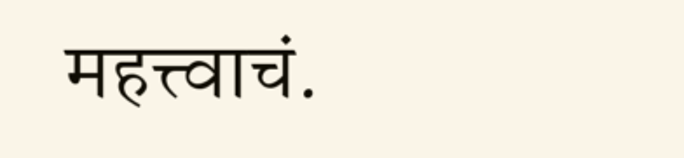महत्त्वाचं.